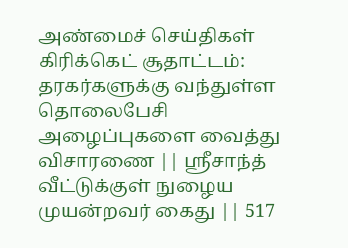அண்மைச் செய்திகள்
கிரிக்கெட் சூதாட்டம்: தரகர்களுக்கு வந்துள்ள தொலைபேசி அழைப்புகளை வைத்து விசாரணை || ஸ்ரீசாந்த் வீட்டுக்குள் நுழைய முயன்றவர் கைது || 517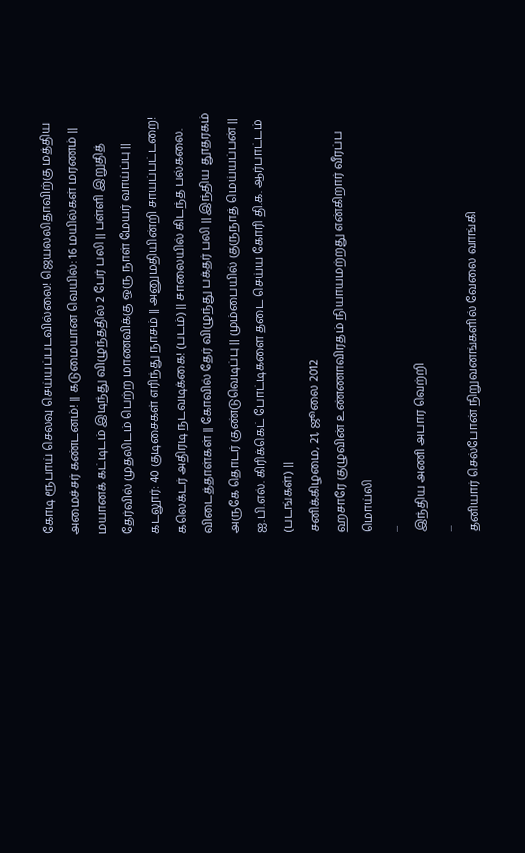கோடி ரூபாய் செலவு செய்யப்படவில்லை! ஜெயலலிதாவிற்கு மத்திய அமைச்சர் கண்டனம்! || கடுமையான வெயில்: 16 மயில்கள் மரணம் || மயானக் கட்டிடம் இடிந்து விழுந்ததில் 2 பேர் பலி || பள்ளி இறுதித் தேர்வில் முதலிடம் பெற்ற மாணவிக்கு ஒரு நாள் மேயர் வாய்ப்பு || கடலூர்: 40 குடிசைகள் எரிந்து நாசம் || அனுமதியின்றி சாயப்பட்டறை! கலெக்டர் அதிரடி நடவடிக்கை! (படம்) || சாலையில் கிடந்த பல்கலை. விடைத்தாள்கள் || கோவில் தேர் விழுந்து பக்தர் பலி || இந்திய தூதரகம் அருகே தொடர் குண்டுவெடிப்பு || மும்பையில் குருநாத் மெய்யப்பன் || ஐ.பி.எல். கிரிக்கெட் போட்டிகளை தடை செய்ய கோரி தி.க. ஆர்பாட்டம் (படங்கள்) ||
சனிக்கிழமை, 21, ஜூலை 2012
ஹசாரே குழுவின் உண்ணாவிரதம் நியாயமற்றது என்கிறார் வீரப்ப மொய்லி
...
இந்திய அணி அபார வெற்றி
...
தனியார் செல்போன் நிறுவனங்களில் வேலை வாங்கி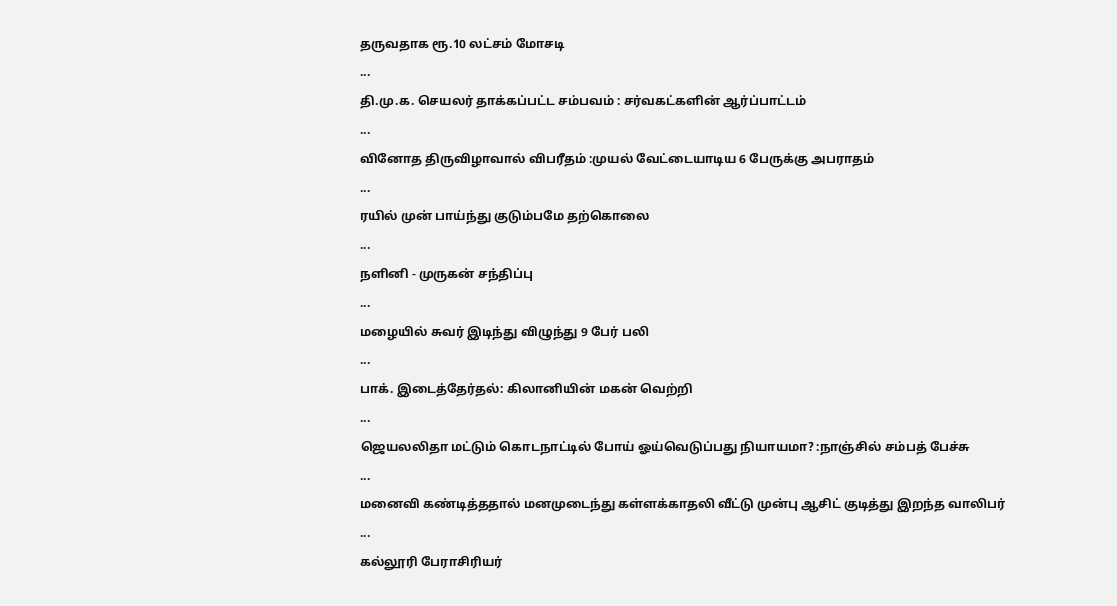தருவதாக ரூ.10 லட்சம் மோசடி
...
தி.மு.க. செயலர் தாக்கப்பட்ட சம்பவம் : சர்வகட்களின் ஆர்ப்பாட்டம்
...
வினோத திருவிழாவால் விபரீதம் :முயல் வேட்டையாடிய 6 பேருக்கு அபராதம்
...
ரயில் முன் பாய்ந்து குடும்பமே தற்கொலை
...
நளினி - முருகன் சந்திப்பு
...
மழையில் சுவர் இடிந்து விழுந்து 9 பேர் பலி
...
பாக். இடைத்தேர்தல்: கிலானியின் மகன் வெற்றி
...
ஜெயலலிதா மட்டும் கொடநாட்டில் போய் ஓய்வெடுப்பது நியாயமா? :நாஞ்சில் சம்பத் பேச்சு
...
மனைவி கண்டித்ததால் மனமுடைந்து கள்ளக்காதலி வீட்டு முன்பு ஆசிட் குடித்து இறந்த வாலிபர்
...
கல்லூரி பேராசிரியர்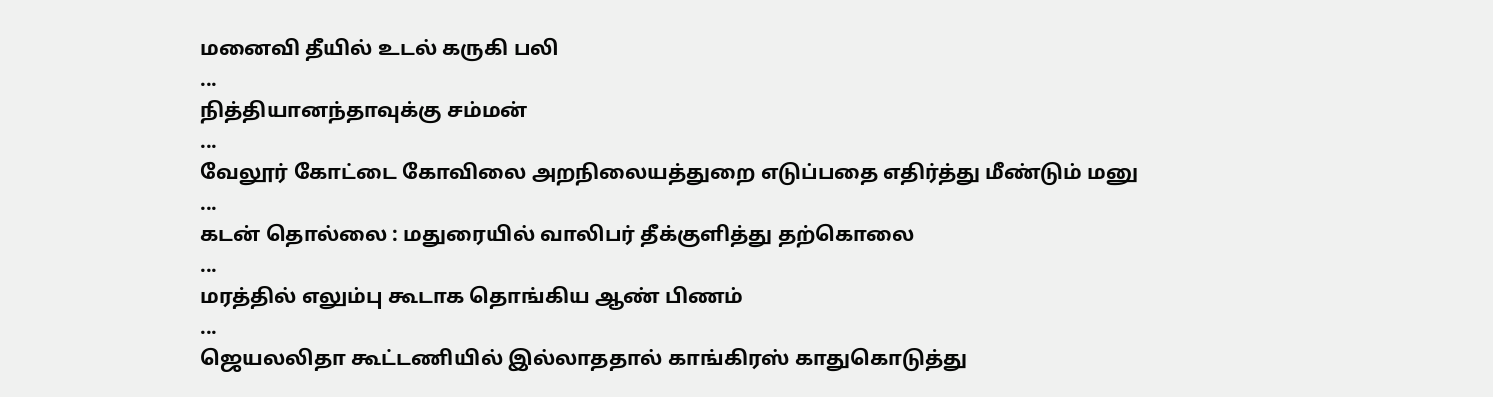மனைவி தீயில் உடல் கருகி பலி
...
நித்தியானந்தாவுக்கு சம்மன்
...
வேலூர் கோட்டை கோவிலை அறநிலையத்துறை எடுப்பதை எதிர்த்து மீண்டும் மனு
...
கடன் தொல்லை : மதுரையில் வாலிபர் தீக்குளித்து தற்கொலை
...
மரத்தில் எலும்பு கூடாக தொங்கிய ஆண் பிணம்
...
ஜெயலலிதா கூட்டணியில் இல்லாததால் காங்கிரஸ் காதுகொடுத்து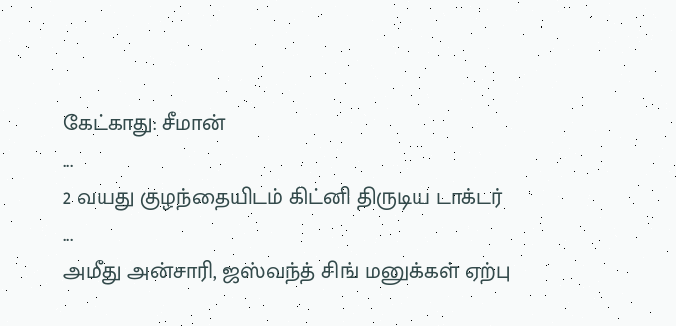கேட்காது: சீமான்
...
2 வயது குழந்தையிடம் கிட்னி திருடிய டாக்டர்
...
அமீது அன்சாரி, ஜஸ்வந்த் சிங் மனுக்கள் ஏற்பு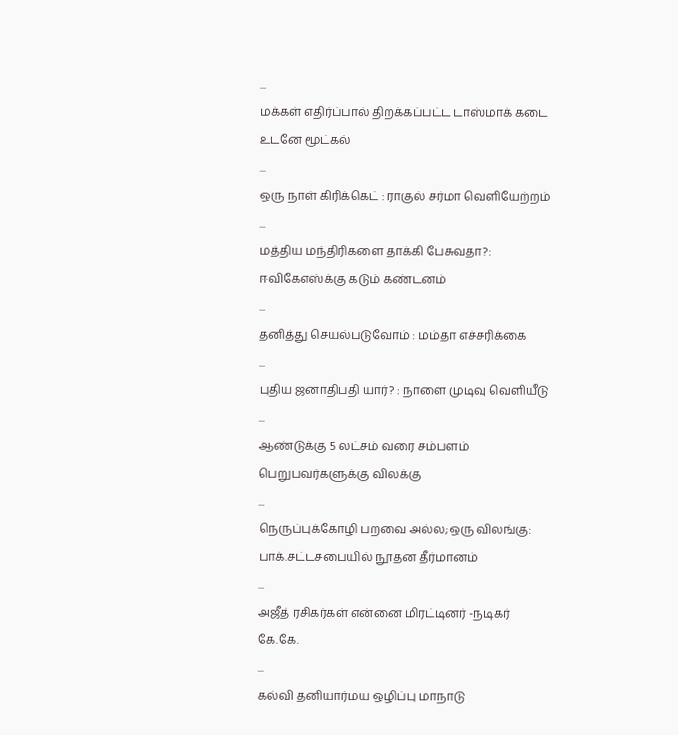...
மக்கள் எதிர்ப்பால் திறக்கப்பட்ட டாஸ்மாக் கடை உடனே மூட்கல்
...
ஒரு நாள் கிரிக்கெட் : ராகுல் சர்மா வெளியேற்றம்
...
மத்திய மந்திரிகளை தாக்கி பேசுவதா?: ஈவிகேஎஸ்க்கு கடும் கண்டனம்
...
தனித்து செயல்படுவோம் : மம்தா எச்சரிக்கை
...
புதிய ஜனாதிபதி யார்? : நாளை முடிவு வெளியீடு
...
ஆண்டுக்கு 5 லட்சம் வரை சம்பளம் பெறுபவர்களுக்கு விலக்கு
...
நெருப்புக்கோழி பறவை அல்ல;ஒரு விலங்கு: பாக்.சட்டசபையில் நூதன தீர்மானம்
...
அஜீத் ரசிகர்கள் என்னை மிரட்டினர் -நடிகர் கே.கே.
...
கல்வி தனியார்மய ஒழிப்பு மாநாடு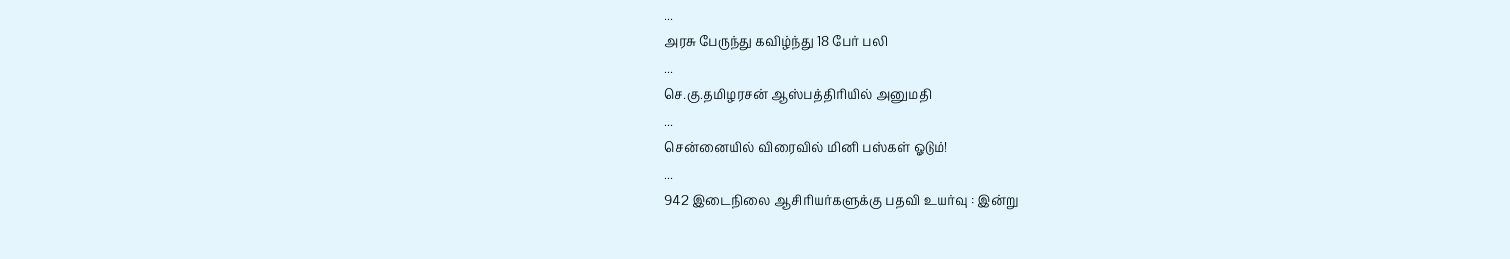...
அரசு பேருந்து கவிழ்ந்து 18 பேர் பலி
...
செ.கு.தமிழரசன் ஆஸ்பத்திரியில் அனுமதி
...
சென்னையில் விரைவில் மினி பஸ்கள் ஓடும்!
...
942 இடைநிலை ஆசிரியர்களுக்கு பதவி உயர்வு : இன்று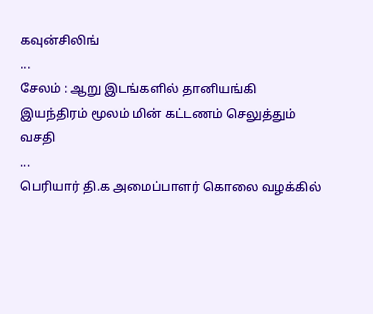கவுன்சிலிங்
...
சேலம் : ஆறு இடங்களில் தானியங்கி இயந்திரம் மூலம் மின் கட்டணம் செலுத்தும் வசதி
...
பெரியார் தி.க அமைப்பாளர் கொலை வழக்கில்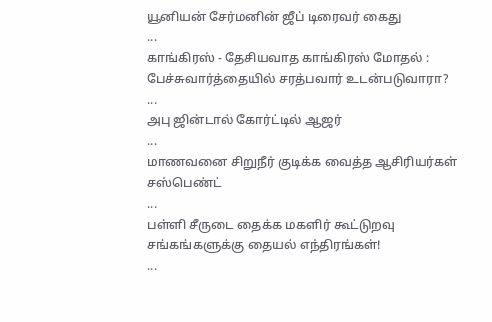யூனியன் சேர்மனின் ஜீப் டிரைவர் கைது
...
காங்கிரஸ் - தேசியவாத காங்கிரஸ் மோதல் : பேச்சுவார்த்தையில் சரத்பவார் உடன்படுவாரா?
...
அபு ஜின்டால் கோர்ட்டில் ஆஜர்
...
மாணவனை சிறுநீர் குடிக்க வைத்த ஆசிரியர்கள் சஸ்பெண்ட்
...
பள்ளி சீருடை தைக்க மகளிர் கூட்டுறவு சங்கங்களுக்கு தையல் எந்திரங்கள்!
...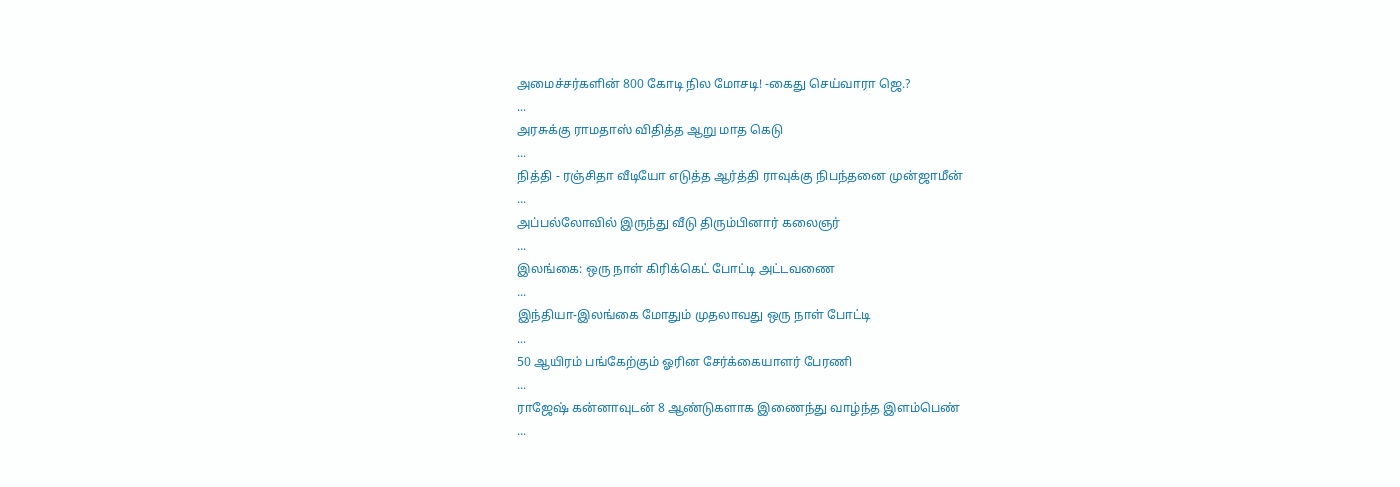அமைச்சர்களின் 800 கோடி நில மோசடி! -கைது செய்வாரா ஜெ.?
...
அரசுக்கு ராமதாஸ் விதித்த ஆறு மாத கெடு
...
நித்தி - ரஞ்சிதா வீடியோ எடுத்த ஆர்த்தி ராவுக்கு நிபந்தனை முன்ஜாமீன்
...
அப்பல்லோவில் இருந்து வீடு திரும்பினார் கலைஞர்
...
இலங்கை: ஒரு நாள் கிரிக்கெட் போட்டி அட்டவணை
...
இந்தியா-இலங்கை மோதும் முதலாவது ஒரு நாள் போட்டி
...
50 ஆயிரம் பங்கேற்கும் ஓரின சேர்க்கையாளர் பேரணி
...
ராஜேஷ் கன்னாவுடன் 8 ஆண்டுகளாக இணைந்து வாழ்ந்த இளம்பெண்
...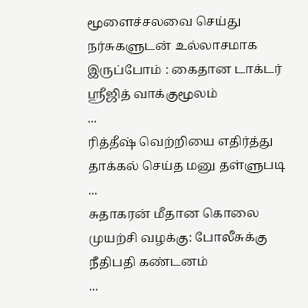மூளைச்சலவை செய்து நர்சுகளுடன் உல்லாசமாக இருப்போம் : கைதான டாக்டர் ஸ்ரீஜித் வாக்குமூலம்
...
ரித்தீஷ் வெற்றியை எதிர்த்து தாக்கல் செய்த மனு தள்ளுபடி
...
சுதாகரன் மீதான கொலை முயற்சி வழக்கு: போலீசுக்கு நீதிபதி கண்டனம்
...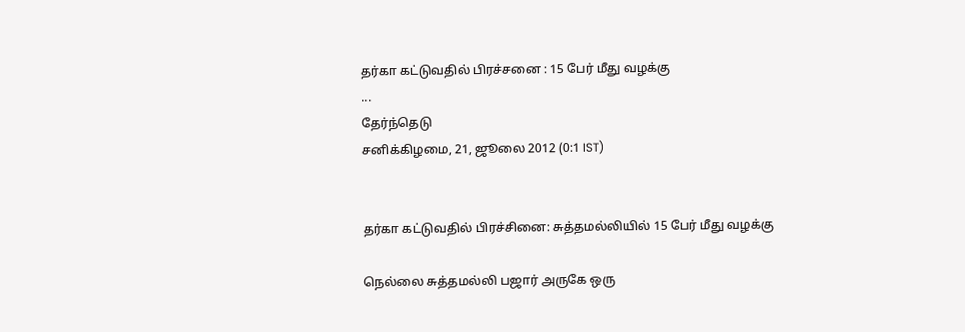தர்கா கட்டுவதில் பிரச்சனை : 15 பேர் மீது வழக்கு
...
தேர்ந்தெடு
சனிக்கிழமை, 21, ஜூலை 2012 (0:1 IST)


தர்கா கட்டுவதில் பிரச்சினை: சுத்தமல்லியில் 15 பேர் மீது வழக்கு

நெல்லை சுத்தமல்லி பஜார் அருகே ஒரு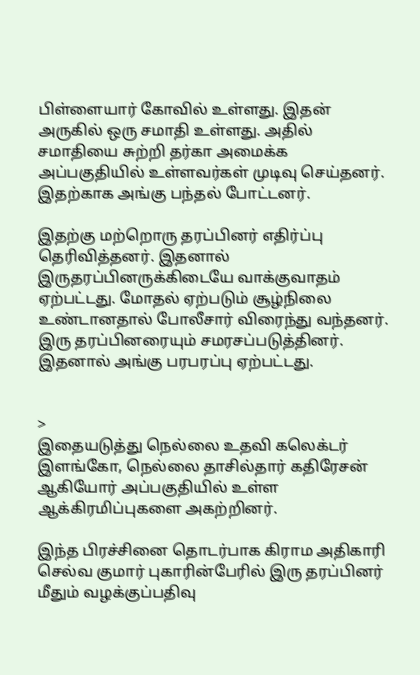பிள்ளையார் கோவில் உள்ளது. இதன் அருகில் ஒரு சமாதி உள்ளது. அதில் சமாதியை சுற்றி தர்கா அமைக்க அப்பகுதியில் உள்ளவர்கள் முடிவு செய்தனர். இதற்காக அங்கு பந்தல் போட்டனர்.

இதற்கு மற்றொரு தரப்பினர் எதிர்ப்பு தெரிவித்தனர். இதனால் இருதரப்பினருக்கிடையே வாக்குவாதம் ஏற்பட்டது. மோதல் ஏற்படும் சூழ்நிலை உண்டானதால் போலீசார் விரைந்து வந்தனர். இரு தரப்பினரையும் சமரசப்படுத்தினர். இதனால் அங்கு பரபரப்பு ஏற்பட்டது.


>
இதையடுத்து நெல்லை உதவி கலெக்டர் இளங்கோ, நெல்லை தாசில்தார் கதிரேசன் ஆகியோர் அப்பகுதியில் உள்ள ஆக்கிரமிப்புகளை அகற்றினர்.

இந்த பிரச்சினை தொடர்பாக கிராம அதிகாரி செல்வ குமார் புகாரின்பேரில் இரு தரப்பினர் மீதும் வழக்குப்பதிவு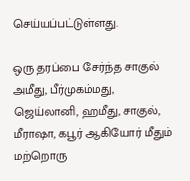செய்யப்பட்டுள்ளது.

ஒரு தரப்பை சேர்ந்த சாகுல் அமீது, பீர்முகம்மது, ஜெய்லானி, ஹமீது, சாகுல், மீராஷா, கபூர் ஆகியோர் மீதும் மற்றொரு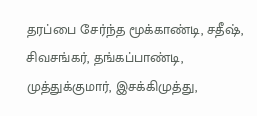தரப்பை சேர்ந்த மூக்காண்டி, சதீஷ், சிவசங்கர், தங்கப்பாண்டி, முத்துக்குமார், இசக்கிமுத்து,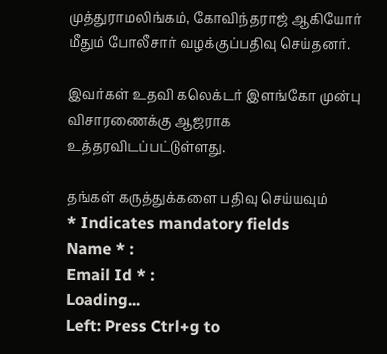முத்துராமலிங்கம், கோவிந்தராஜ் ஆகியோர் மீதும் போலீசார் வழக்குப்பதிவு செய்தனர்.

இவர்கள் உதவி கலெக்டர் இளங்கோ முன்பு விசாரணைக்கு ஆஜராக உத்தரவிடப்பட்டுள்ளது.

தங்கள் கருத்துக்களை பதிவு செய்யவும்                                  * Indicates mandatory fields
Name * :
Email Id * :
Loading...
Left: Press Ctrl+g to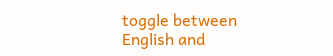toggle between English and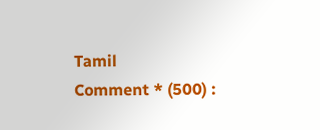Tamil
Comment * (500) :